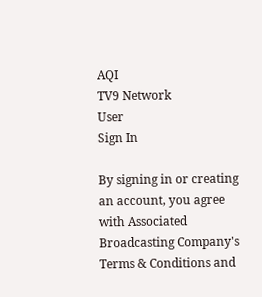AQI
TV9 Network
User
Sign In

By signing in or creating an account, you agree with Associated Broadcasting Company's Terms & Conditions and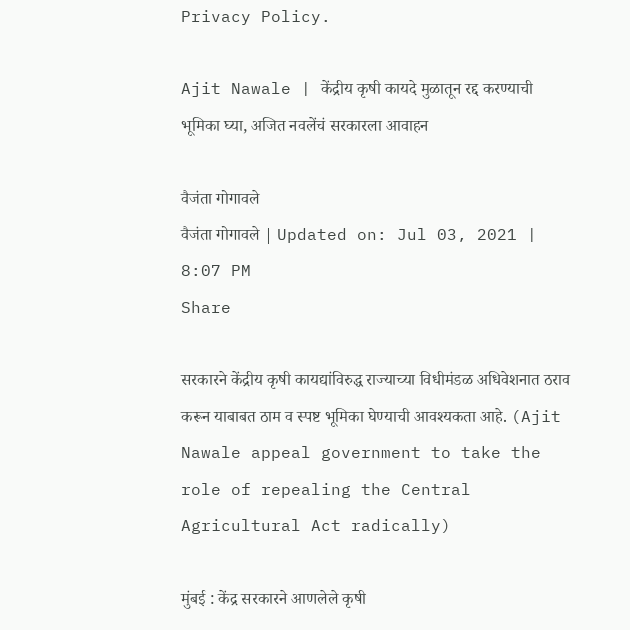Privacy Policy.

Ajit Nawale | केंद्रीय कृषी कायदे मुळातून रद्द करण्याची भूमिका घ्या, अजित नवलेंचं सरकारला आवाहन

वैजंता गोगावले
वैजंता गोगावले | Updated on: Jul 03, 2021 | 8:07 PM
Share

सरकारने केंद्रीय कृषी कायद्यांविरुद्ध राज्याच्या विधीमंडळ अधिवेशनात ठराव करून याबाबत ठाम व स्पष्ट भूमिका घेण्याची आवश्यकता आहे. (Ajit Nawale appeal government to take the role of repealing the Central Agricultural Act radically)

मुंबई : केंद्र सरकारने आणलेले कृषी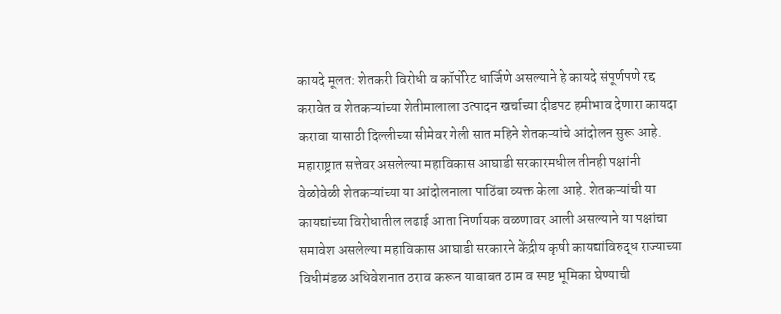कायदे मूलत: शेतकरी विरोधी व कॉर्पोरेट धार्जिणे असल्याने हे कायदे संपूर्णपणे रद्द करावेत व शेतकऱ्यांच्या शेतीमालाला उत्पादन खर्चाच्या दीडपट हमीभाव देणारा कायदा करावा यासाठी दिल्लीच्या सीमेवर गेली सात महिने शेतकऱ्यांचे आंदोलन सुरू आहे. महाराष्ट्रात सत्तेवर असलेल्या महाविकास आघाडी सरकारमधील तीनही पक्षांनी वेळोवेळी शेतकऱ्यांच्या या आंदोलनाला पाठिंबा व्यक्त केला आहे. शेतकऱ्यांची या कायद्यांच्या विरोधातील लढाई आता निर्णायक वळणावर आली असल्याने या पक्षांचा समावेश असलेल्या महाविकास आघाडी सरकारने केंद्रीय कृषी कायद्यांविरुद्ध राज्याच्या विधीमंडळ अधिवेशनात ठराव करून याबाबत ठाम व स्पष्ट भूमिका घेण्याची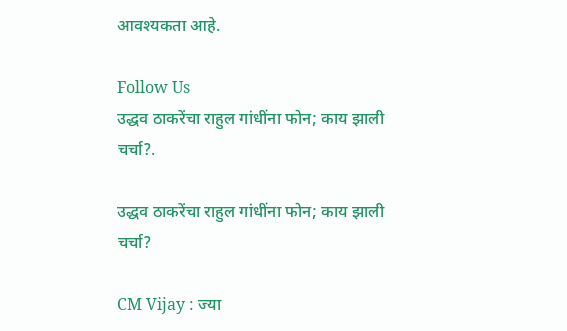आवश्यकता आहे.

Follow Us
उद्धव ठाकरेंचा राहुल गांधींना फोन; काय झाली चर्चा?.

उद्धव ठाकरेंचा राहुल गांधींना फोन; काय झाली चर्चा?

CM Vijay : ज्या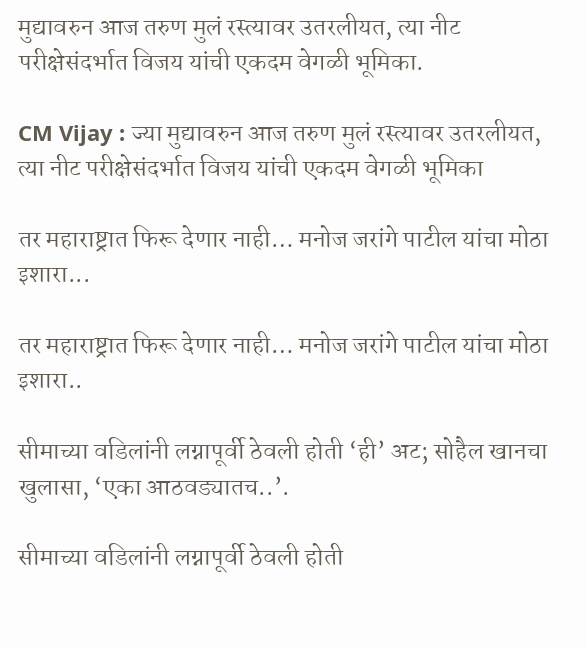मुद्यावरुन आज तरुण मुलं रस्त्यावर उतरलीयत, त्या नीट परीक्षेसंदर्भात विजय यांची एकदम वेगळी भूमिका.

CM Vijay : ज्या मुद्यावरुन आज तरुण मुलं रस्त्यावर उतरलीयत, त्या नीट परीक्षेसंदर्भात विजय यांची एकदम वेगळी भूमिका

तर महाराष्ट्रात फिरू देणार नाही… मनोज जरांगे पाटील यांचा मोठा इशारा...

तर महाराष्ट्रात फिरू देणार नाही… मनोज जरांगे पाटील यांचा मोठा इशारा..

सीमाच्या वडिलांनी लग्नापूर्वी ठेवली होती ‘ही’ अट; सोहैल खानचा खुलासा, ‘एका आठवड्यातच..’.

सीमाच्या वडिलांनी लग्नापूर्वी ठेवली होती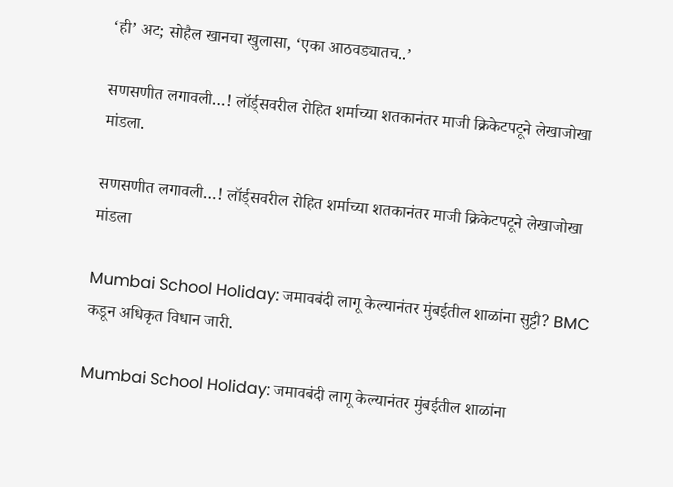‘ही’ अट; सोहैल खानचा खुलासा, ‘एका आठवड्यातच..’

सणसणीत लगावली…! लॉर्ड्सवरील रोहित शर्माच्या शतकानंतर माजी क्रिकेटपटूने लेखाजोखा मांडला.

सणसणीत लगावली…! लॉर्ड्सवरील रोहित शर्माच्या शतकानंतर माजी क्रिकेटपटूने लेखाजोखा मांडला

Mumbai School Holiday: जमावबंदी लागू केल्यानंतर मुंबईतील शाळांना सुट्टी? BMC कडून अधिकृत विधान जारी.

Mumbai School Holiday: जमावबंदी लागू केल्यानंतर मुंबईतील शाळांना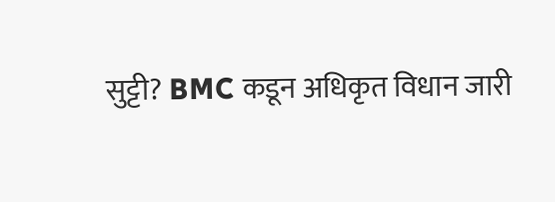सुट्टी? BMC कडून अधिकृत विधान जारी